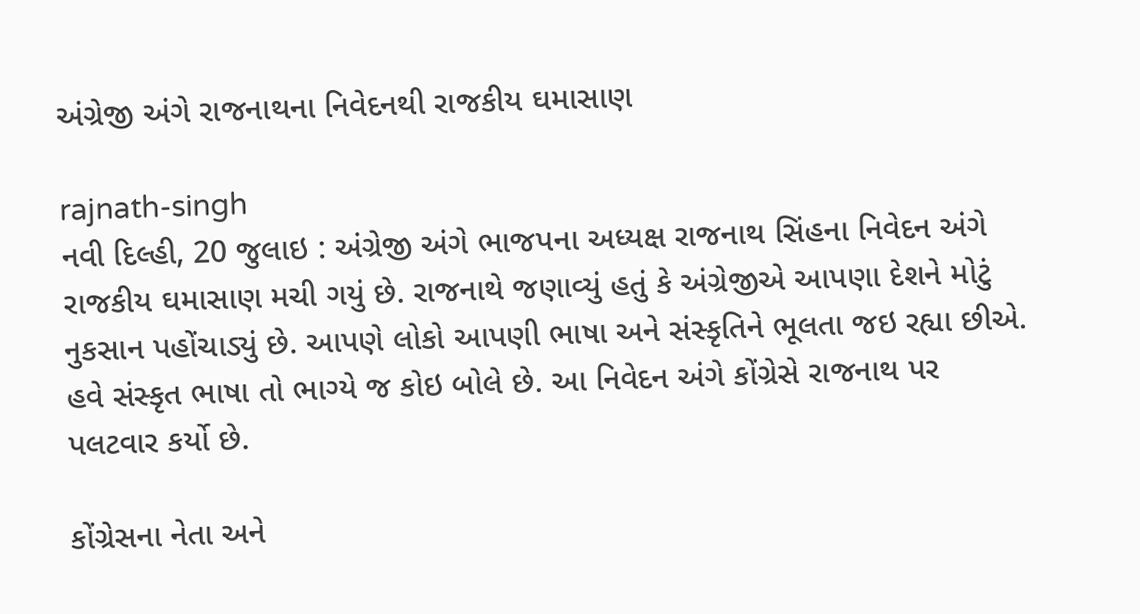અંગ્રેજી અંગે રાજનાથના નિવેદનથી રાજકીય ઘમાસાણ

rajnath-singh
નવી દિલ્હી, 20 જુલાઇ : અંગ્રેજી અંગે ભાજપના અધ્યક્ષ રાજનાથ સિંહના નિવેદન અંગે રાજકીય ઘમાસાણ મચી ગયું છે. રાજનાથે જણાવ્યું હતું કે અંગ્રેજીએ આપણા દેશને મોટું નુકસાન પહોંચાડ્યું છે. આપણે લોકો આપણી ભાષા અને સંસ્કૃતિને ભૂલતા જઇ રહ્યા છીએ. હવે સંસ્કૃત ભાષા તો ભાગ્યે જ કોઇ બોલે છે. આ નિવેદન અંગે કોંગ્રેસે રાજનાથ પર પલટવાર કર્યો છે.

કોંગ્રેસના નેતા અને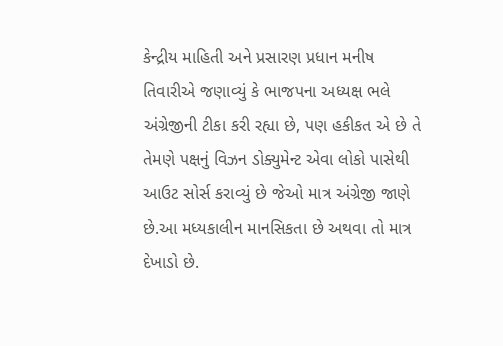કેન્દ્રીય માહિતી અને પ્રસારણ પ્રધાન મનીષ તિવારીએ જણાવ્યું કે ભાજપના અધ્યક્ષ ભલે અંગ્રેજીની ટીકા કરી રહ્યા છે, પણ હકીકત એ છે તે તેમણે પક્ષનું વિઝન ડોક્યુમેન્ટ એવા લોકો પાસેથી આઉટ સોર્સ કરાવ્યું છે જેઓ માત્ર અંગ્રેજી જાણે છે.આ મધ્યકાલીન માનસિકતા છે અથવા તો માત્ર દેખાડો છે.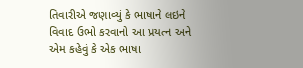તિવારીએ જણાવ્યું કે ભાષાને લઇને વિવાદ ઉભો કરવાનો આ પ્રયત્ન અને એમ કહેવું કે એક ભાષા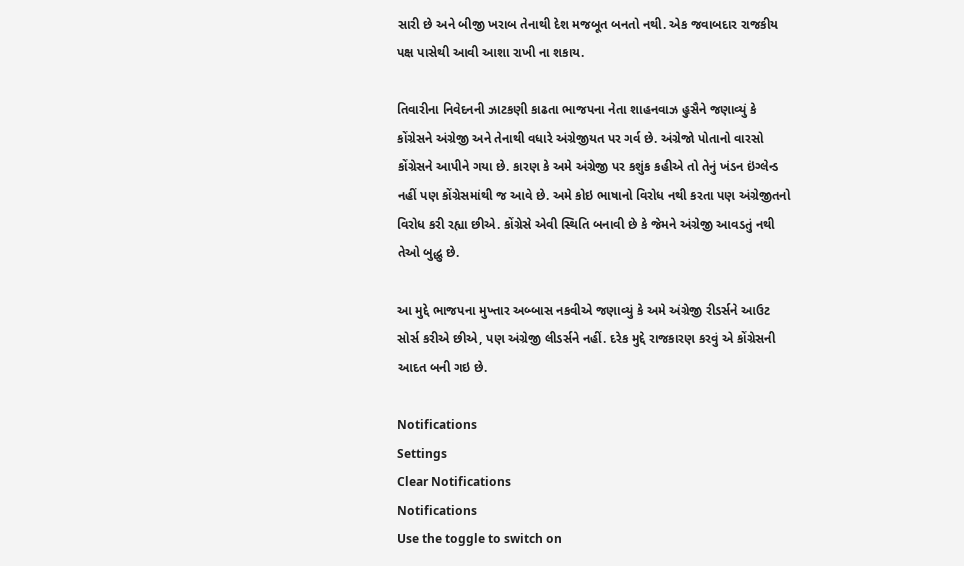સારી છે અને બીજી ખરાબ તેનાથી દેશ મજબૂત બનતો નથી. એક જવાબદાર રાજકીય પક્ષ પાસેથી આવી આશા રાખી ના શકાય.

તિવારીના નિવેદનની ઝાટકણી કાઢતા ભાજપના નેતા શાહનવાઝ હુસૈને જણાવ્યું કે કોંગ્રેસને અંગ્રેજી અને તેનાથી વધારે અંગ્રેજીયત પર ગર્વ છે. અંગ્રેજો પોતાનો વારસો કોંગ્રેસને આપીને ગયા છે. કારણ કે અમે અંગ્રેજી પર કશુંક કહીએ તો તેનું ખંડન ઇંગ્લેન્ડ નહીં પણ કોંગ્રેસમાંથી જ આવે છે. અમે કોઇ ભાષાનો વિરોધ નથી કરતા પણ અંગ્રેજીતનો વિરોધ કરી રહ્યા છીએ. કોંગ્રેસે એવી સ્થિતિ બનાવી છે કે જેમને અંગ્રેજી આવડતું નથી તેઓ બુદ્ધુ છે.

આ મુદ્દે ભાજપના મુખ્તાર અબ્બાસ નકવીએ જણાવ્યું કે અમે અંગ્રેજી રીડર્સને આઉટ સોર્સ કરીએ છીએ, પણ અંગ્રેજી લીડર્સને નહીં. દરેક મુદ્દે રાજકારણ કરવું એ કોંગ્રેસની આદત બની ગઇ છે.

Notifications
Settings
Clear Notifications
Notifications
Use the toggle to switch on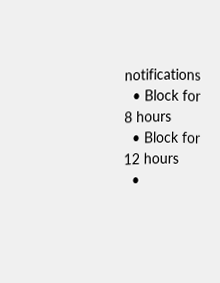notifications
  • Block for 8 hours
  • Block for 12 hours
  •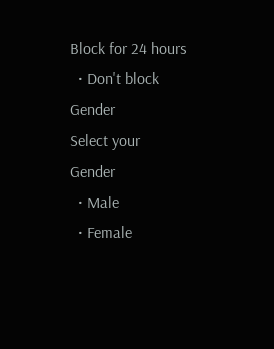Block for 24 hours
  • Don't block
Gender
Select your Gender
  • Male
  • Female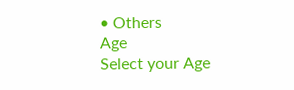• Others
Age
Select your Age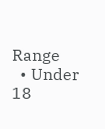Range
  • Under 18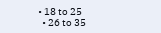• 18 to 25
  • 26 to 35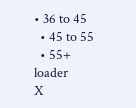• 36 to 45
  • 45 to 55
  • 55+
loader
X